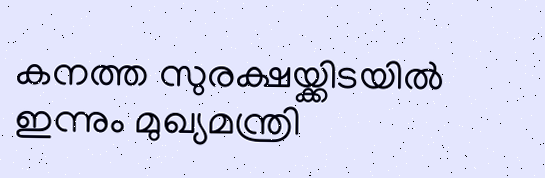കനത്ത സുരക്ഷയ്ക്കിടയിൽ ഇന്നും മുഖ്യമന്ത്രി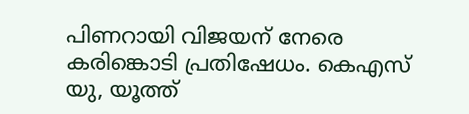പിണറായി വിജയന് നേരെ കരിങ്കൊടി പ്രതിഷേധം. കെഎസ് യു, യൂത്ത്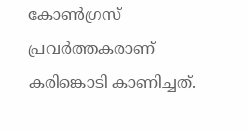കോൺഗ്രസ് പ്രവർത്തകരാണ് കരിങ്കൊടി കാണിച്ചത്.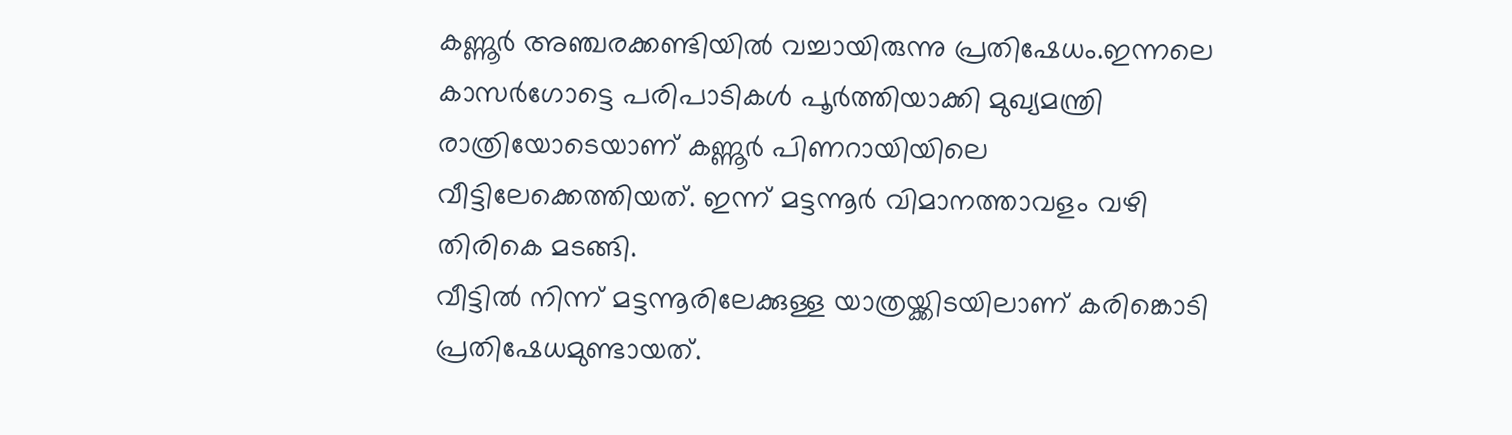കണ്ണൂർ അഞ്ചരക്കണ്ടിയിൽ വച്ചായിരുന്നു പ്രതിഷേധം.ഇന്നലെ കാസർഗോട്ടെ പരിപാടികൾ പൂർത്തിയാക്കി മുഖ്യമന്ത്രി രാത്രിയോടെയാണ് കണ്ണൂർ പിണറായിയിലെ വീട്ടിലേക്കെത്തിയത്. ഇന്ന് മട്ടന്നൂർ വിമാനത്താവളം വഴി തിരികെ മടങ്ങി.
വീട്ടിൽ നിന്ന് മട്ടന്നൂരിലേക്കുള്ള യാത്രയ്ക്കിടയിലാണ് കരിങ്കൊടി പ്രതിഷേധമുണ്ടായത്.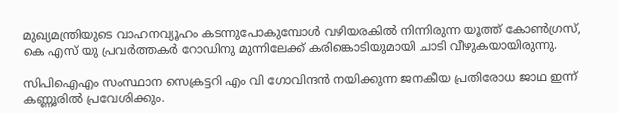മുഖ്യമന്ത്രിയുടെ വാഹനവ്യൂഹം കടന്നുപോകുമ്പോൾ വഴിയരകിൽ നിന്നിരുന്ന യൂത്ത് കോൺഗ്രസ്, കെ എസ് യു പ്രവർത്തകർ റോഡിനു മുന്നിലേക്ക് കരിങ്കൊടിയുമായി ചാടി വീഴുകയായിരുന്നു.

സിപിഐഎം സംസ്ഥാന സെക്രട്ടറി എം വി ഗോവിന്ദൻ നയിക്കുന്ന ജനകീയ പ്രതിരോധ ജാഥ ഇന്ന് കണ്ണൂരിൽ പ്രവേശിക്കും.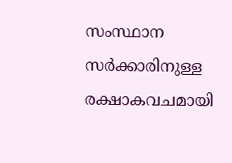സംസ്ഥാന സർക്കാരിനുള്ള രക്ഷാകവചമായി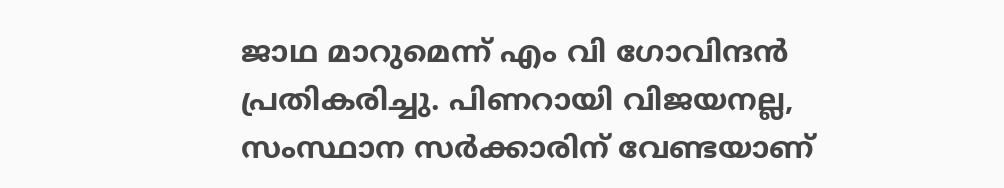ജാഥ മാറുമെന്ന് എം വി ഗോവിന്ദൻ പ്രതികരിച്ചു. പിണറായി വിജയനല്ല, സംസ്ഥാന സർക്കാരിന് വേണ്ടയാണ്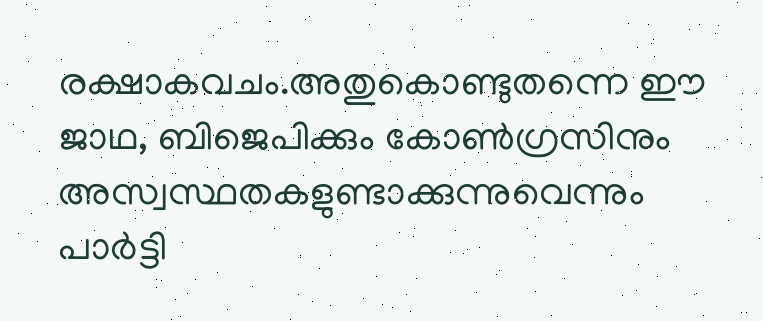രക്ഷാകവചം.അതുകൊണ്ടുതന്നെ ഈ ജാഥ, ബിജെപിക്കും കോൺഗ്രസിനും അസ്വസ്ഥതകളുണ്ടാക്കുന്നുവെന്നും പാർട്ടി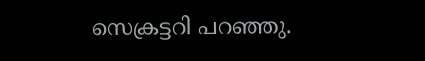സെക്രട്ടറി പറഞ്ഞു.